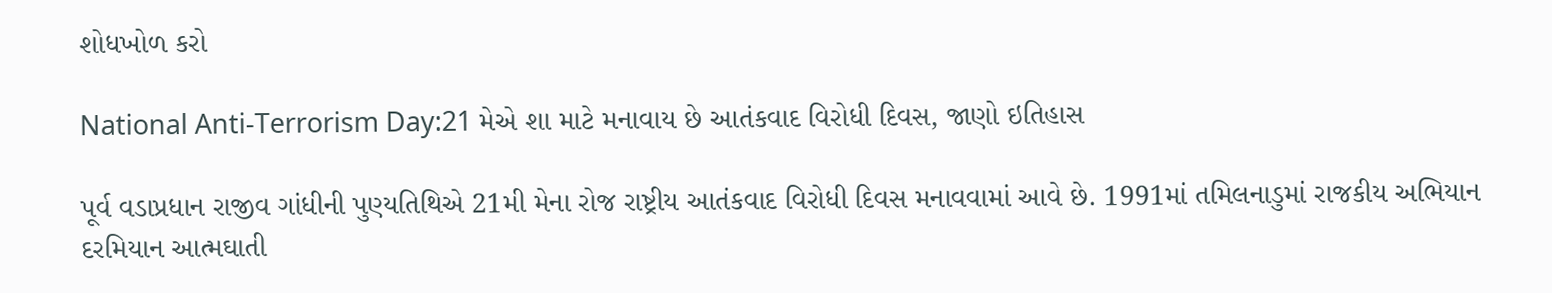શોધખોળ કરો

National Anti-Terrorism Day:21 મેએ શા માટે મનાવાય છે આતંકવાદ વિરોધી દિવસ, જાણો ઇતિહાસ

પૂર્વ વડાપ્રધાન રાજીવ ગાંધીની પુણ્યતિથિએ 21મી મેના રોજ રાષ્ટ્રીય આતંકવાદ વિરોધી દિવસ મનાવવામાં આવે છે. 1991માં તમિલનાડુમાં રાજકીય અભિયાન દરમિયાન આત્મઘાતી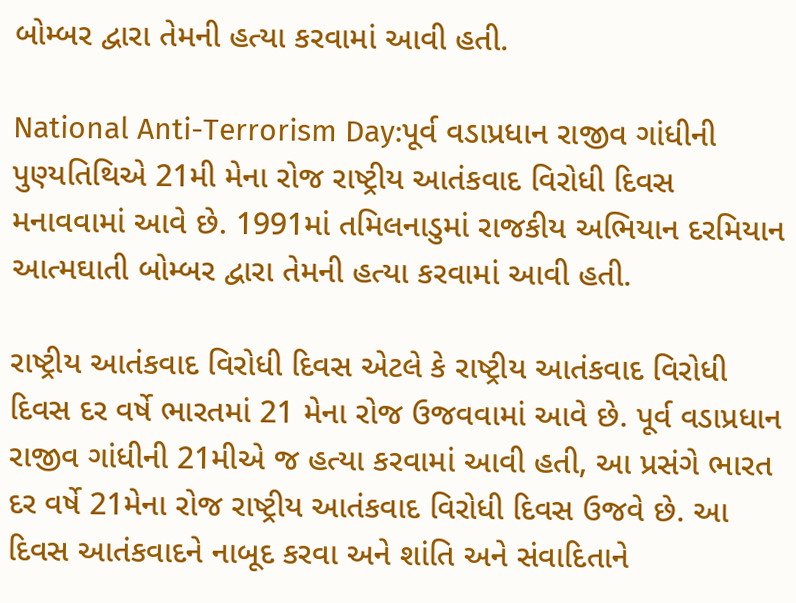બોમ્બર દ્વારા તેમની હત્યા કરવામાં આવી હતી.

National Anti-Terrorism Day:પૂર્વ વડાપ્રધાન રાજીવ ગાંધીની પુણ્યતિથિએ 21મી મેના રોજ રાષ્ટ્રીય આતંકવાદ વિરોધી દિવસ મનાવવામાં આવે છે. 1991માં તમિલનાડુમાં રાજકીય અભિયાન દરમિયાન આત્મઘાતી બોમ્બર દ્વારા તેમની હત્યા કરવામાં આવી હતી.

રાષ્ટ્રીય આતંકવાદ વિરોધી દિવસ એટલે કે રાષ્ટ્રીય આતંકવાદ વિરોધી દિવસ દર વર્ષે ભારતમાં 21 મેના રોજ ઉજવવામાં આવે છે. પૂર્વ વડાપ્રધાન રાજીવ ગાંધીની 21મીએ જ હત્યા કરવામાં આવી હતી, આ પ્રસંગે ભારત દર વર્ષે 21મેના રોજ રાષ્ટ્રીય આતંકવાદ વિરોધી દિવસ ઉજવે છે. આ દિવસ આતંકવાદને નાબૂદ કરવા અને શાંતિ અને સંવાદિતાને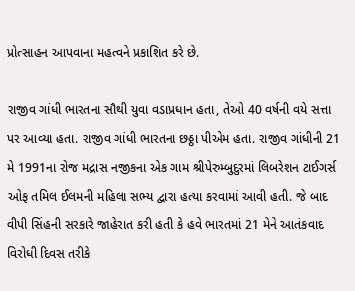પ્રોત્સાહન આપવાના મહત્વને પ્રકાશિત કરે છે.

રાજીવ ગાંધી ભારતના સૌથી યુવા વડાપ્રધાન હતા, તેઓ 40 વર્ષની વયે સત્તા પર આવ્યા હતા. રાજીવ ગાંધી ભારતના છઠ્ઠા પીએમ હતા. રાજીવ ગાંધીની 21 મે 1991ના રોજ મદ્રાસ નજીકના એક ગામ શ્રીપેરુમ્બુદુરમાં લિબરેશન ટાઈગર્સ ઓફ તમિલ ઈલમની મહિલા સભ્ય દ્વારા હત્યા કરવામાં આવી હતી. જે બાદ વીપી સિંહની સરકારે જાહેરાત કરી હતી કે હવે ભારતમાં 21 મેને આતંકવાદ વિરોધી દિવસ તરીકે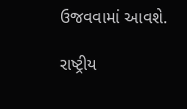ઉજવવામાં આવશે.

રાષ્ટ્રીય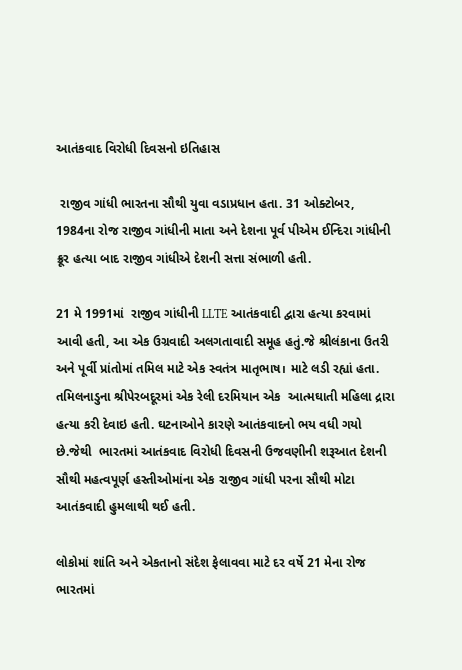આતંકવાદ વિરોધી દિવસનો ઇતિહાસ

 રાજીવ ગાંધી ભારતના સૌથી યુવા વડાપ્રધાન હતા. 31 ઓક્ટોબર, 1984ના રોજ રાજીવ ગાંધીની માતા અને દેશના પૂર્વ પીએમ ઈન્દિરા ગાંધીની ક્રૂર હત્યા બાદ રાજીવ ગાંધીએ દેશની સત્તા સંભાળી હતી.

21 મે 1991માં  રાજીવ ગાંધીની LLTE આતંકવાદી દ્વારા હત્યા કરવામાં આવી હતી, આ એક ઉગ્રવાદી અલગતાવાદી સમૂહ હતું.જે શ્રીલંકાના ઉતરી અને પૂર્વી પ્રાંતોમાં તમિલ માટે એક સ્વતંત્ર માતૃભાષ। માટે લડી રહ્યાં હતા. તમિલનાડુના શ્રીપેરબદૂરમાં એક રેલી દરમિયાન એક  આત્મઘાતી મહિલા દ્રારા હત્યા કરી દેવાઇ હતી. ઘટનાઓને કારણે આતંકવાદનો ભય વધી ગયો છે.જેથી  ભારતમાં આતંકવાદ વિરોધી દિવસની ઉજવણીની શરૂઆત દેશની સૌથી મહત્વપૂર્ણ હસ્તીઓમાંના એક રાજીવ ગાંધી પરના સૌથી મોટા આતંકવાદી હુમલાથી થઈ હતી.

લોકોમાં શાંતિ અને એકતાનો સંદેશ ફેલાવવા માટે દર વર્ષે 21 મેના રોજ ભારતમાં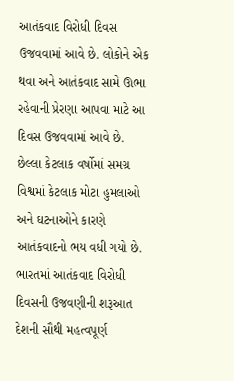આતંકવાદ વિરોધી દિવસ ઉજવવામાં આવે છે. લોકોને એક થવા અને આતંકવાદ સામે ઊભા રહેવાની પ્રેરણા આપવા માટે આ દિવસ ઉજવવામાં આવે છે. છેલ્લા કેટલાક વર્ષોમાં સમગ્ર વિશ્વમાં કેટલાક મોટા હુમલાઓ અને ઘટનાઓને કારણે આતંકવાદનો ભય વધી ગયો છે. ભારતમાં આતંકવાદ વિરોધી દિવસની ઉજવણીની શરૂઆત દેશની સૌથી મહત્વપૂર્ણ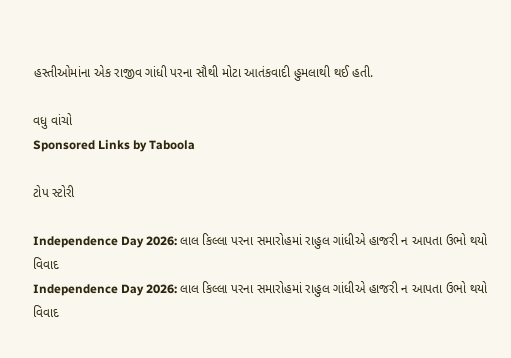હસ્તીઓમાંના એક રાજીવ ગાંધી પરના સૌથી મોટા આતંકવાદી હુમલાથી થઈ હતી.

વધુ વાંચો
Sponsored Links by Taboola

ટોપ સ્ટોરી

Independence Day 2026: લાલ કિલ્લા પરના સમારોહમાં રાહુલ ગાંધીએ હાજરી ન આપતા ઉભો થયો વિવાદ
Independence Day 2026: લાલ કિલ્લા પરના સમારોહમાં રાહુલ ગાંધીએ હાજરી ન આપતા ઉભો થયો વિવાદ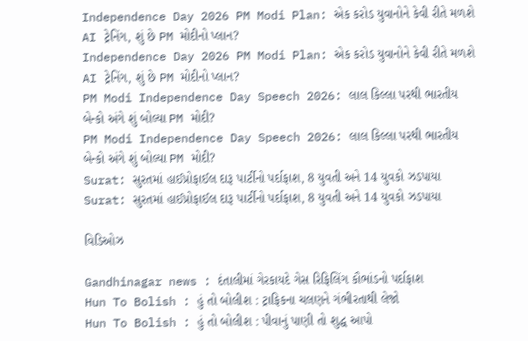Independence Day 2026 PM Modi Plan: એક કરોડ યુવાનોને કેવી રીતે મળશે AI ટ્રેનિંગ, શું છે PM મોદીનો પ્લાન?
Independence Day 2026 PM Modi Plan: એક કરોડ યુવાનોને કેવી રીતે મળશે AI ટ્રેનિંગ, શું છે PM મોદીનો પ્લાન?
PM Modi Independence Day Speech 2026: લાલ કિલ્લા પરથી ભારતીય બેન્કો અંગે શું બોલ્યા PM મોદી?
PM Modi Independence Day Speech 2026: લાલ કિલ્લા પરથી ભારતીય બેન્કો અંગે શું બોલ્યા PM મોદી?
Surat: સુરતમાં હાઈપ્રોફાઈલ દારૂ પાર્ટીનો પર્દાફાશ, 8 યુવતી અને 14 યુવકો ઝડપાયા
Surat: સુરતમાં હાઈપ્રોફાઈલ દારૂ પાર્ટીનો પર્દાફાશ, 8 યુવતી અને 14 યુવકો ઝડપાયા

વિડિઓઝ

Gandhinagar news : દંતાલીમાં ગેરકાયદે ગેસ રિફિલિંગ કૌભાંડનો પર્દાફાશ
Hun To Bolish : હું તો બોલીશ : ટ્રાફિકના ચલણને ગંભીરતાથી લેજો
Hun To Bolish : હું તો બોલીશ : પીવાનું પાણી તો શુદ્ધ આપો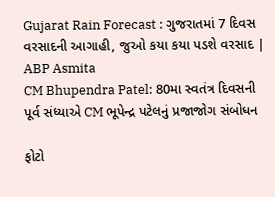Gujarat Rain Forecast : ગુજરાતમાં 7 દિવસ વરસાદની આગાહી, જુઓ કયા કયા પડશે વરસાદ | ABP Asmita
CM Bhupendra Patel: 80મા સ્વતંત્ર દિવસની પૂર્વ સંધ્યાએ CM ભૂપેન્દ્ર પટેલનું પ્રજાજોગ સંબોધન

ફોટો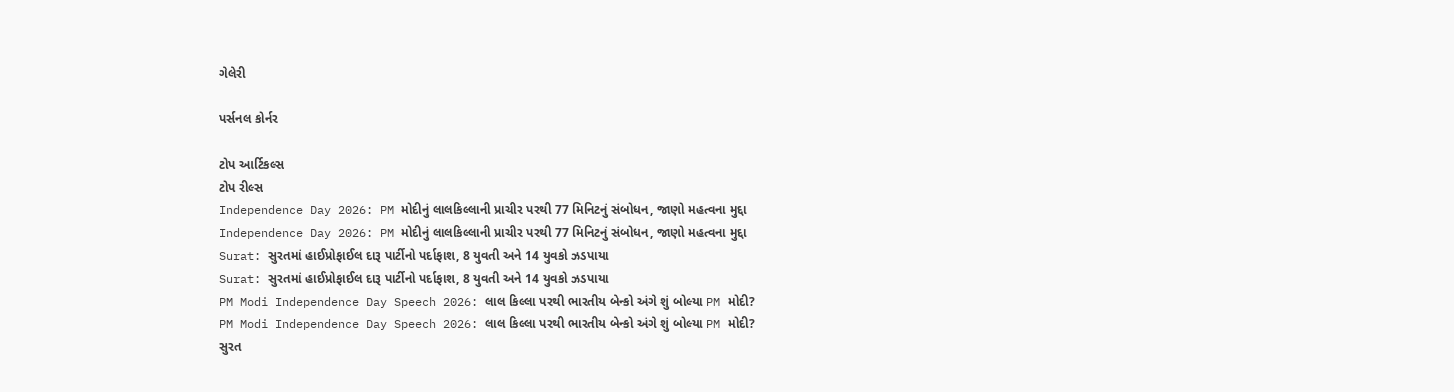ગેલેરી

પર્સનલ કોર્નર

ટોપ આર્ટિકલ્સ
ટોપ રીલ્સ
Independence Day 2026: PM મોદીનું લાલકિલ્લાની પ્રાચીર પરથી 77 મિનિટનું સંબોધન, જાણો મહત્વના મુદ્દા
Independence Day 2026: PM મોદીનું લાલકિલ્લાની પ્રાચીર પરથી 77 મિનિટનું સંબોધન, જાણો મહત્વના મુદ્દા
Surat: સુરતમાં હાઈપ્રોફાઈલ દારૂ પાર્ટીનો પર્દાફાશ, 8 યુવતી અને 14 યુવકો ઝડપાયા
Surat: સુરતમાં હાઈપ્રોફાઈલ દારૂ પાર્ટીનો પર્દાફાશ, 8 યુવતી અને 14 યુવકો ઝડપાયા
PM Modi Independence Day Speech 2026: લાલ કિલ્લા પરથી ભારતીય બેન્કો અંગે શું બોલ્યા PM મોદી?
PM Modi Independence Day Speech 2026: લાલ કિલ્લા પરથી ભારતીય બેન્કો અંગે શું બોલ્યા PM મોદી?
સુરત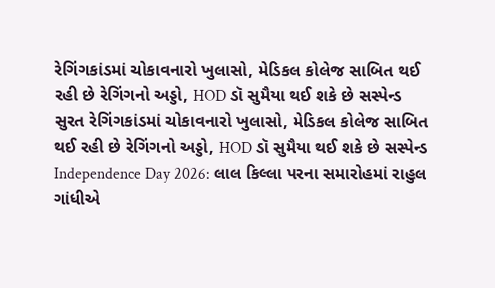રેગિંગકાંડમાં ચોકાવનારો ખુલાસો, મેડિકલ કોલેજ સાબિત થઈ રહી છે રેગિંગનો અડ્ડો, HOD ડૉ સુમૈયા થઈ શકે છે સસ્પેન્ડ
સુરત રેગિંગકાંડમાં ચોકાવનારો ખુલાસો, મેડિકલ કોલેજ સાબિત થઈ રહી છે રેગિંગનો અડ્ડો, HOD ડૉ સુમૈયા થઈ શકે છે સસ્પેન્ડ
Independence Day 2026: લાલ કિલ્લા પરના સમારોહમાં રાહુલ ગાંધીએ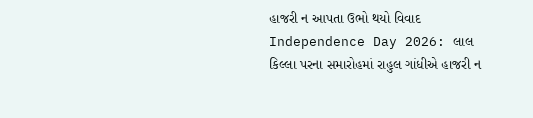હાજરી ન આપતા ઉભો થયો વિવાદ
Independence Day 2026: લાલ કિલ્લા પરના સમારોહમાં રાહુલ ગાંધીએ હાજરી ન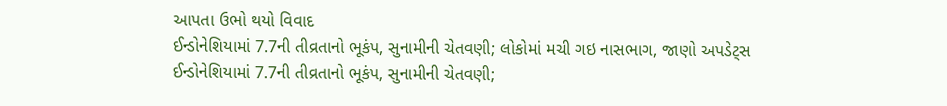આપતા ઉભો થયો વિવાદ
ઈન્ડોનેશિયામાં 7.7ની તીવ્રતાનો ભૂકંપ, સુનામીની ચેતવણી; લોકોમાં મચી ગઇ નાસભાગ, જાણો અપડેટ્સ
ઈન્ડોનેશિયામાં 7.7ની તીવ્રતાનો ભૂકંપ, સુનામીની ચેતવણી;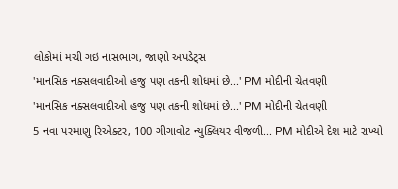લોકોમાં મચી ગઇ નાસભાગ, જાણો અપડેટ્સ
'માનસિક નક્સલવાદીઓ હજુ પણ તકની શોધમાં છે...' PM મોદીની ચેતવણી
'માનસિક નક્સલવાદીઓ હજુ પણ તકની શોધમાં છે...' PM મોદીની ચેતવણી
5 નવા પરમાણુ રિએક્ટર, 100 ગીગાવોટ ન્યુક્લિયર વીજળી... PM મોદીએ દેશ માટે રાખ્યો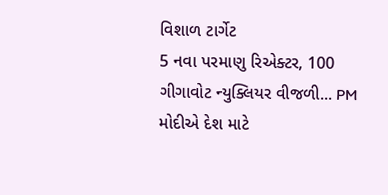વિશાળ ટાર્ગેટ
5 નવા પરમાણુ રિએક્ટર, 100 ગીગાવોટ ન્યુક્લિયર વીજળી... PM મોદીએ દેશ માટે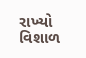રાખ્યો વિશાળ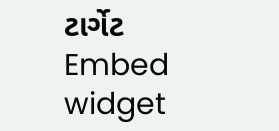ટાર્ગેટ
Embed widget